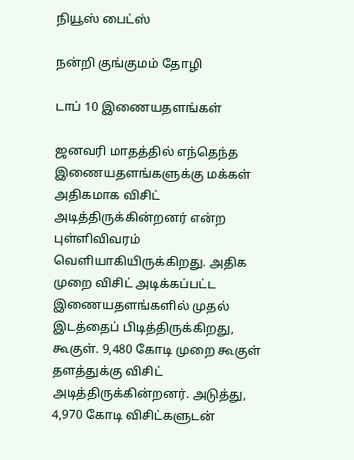நியூஸ் பைட்ஸ்

நன்றி குங்குமம் தோழி

டாப் 10 இணையதளங்கள்

ஜனவரி மாதத்தில் எந்தெந்த இணையதளங்களுக்கு மக்கள் அதிகமாக விசிட் அடித்திருக்கின்றனர் என்ற புள்ளிவிவரம் வெளியாகியிருக்கிறது. அதிக முறை விசிட் அடிக்கப்பட்ட இணையதளங்களில் முதல் இடத்தைப் பிடித்திருக்கிறது, கூகுள். 9,480 கோடி முறை கூகுள் தளத்துக்கு விசிட் அடித்திருக்கின்றனர். அடுத்து, 4,970 கோடி விசிட்களுடன்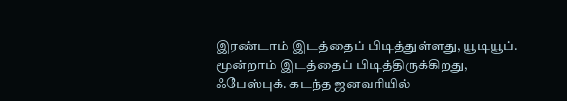இரண்டாம் இடத்தைப் பிடித்துள்ளது, யூடியூப். மூன்றாம் இடத்தைப் பிடித்திருக்கிறது, ஃபேஸ்புக். கடந்த ஜனவரியில்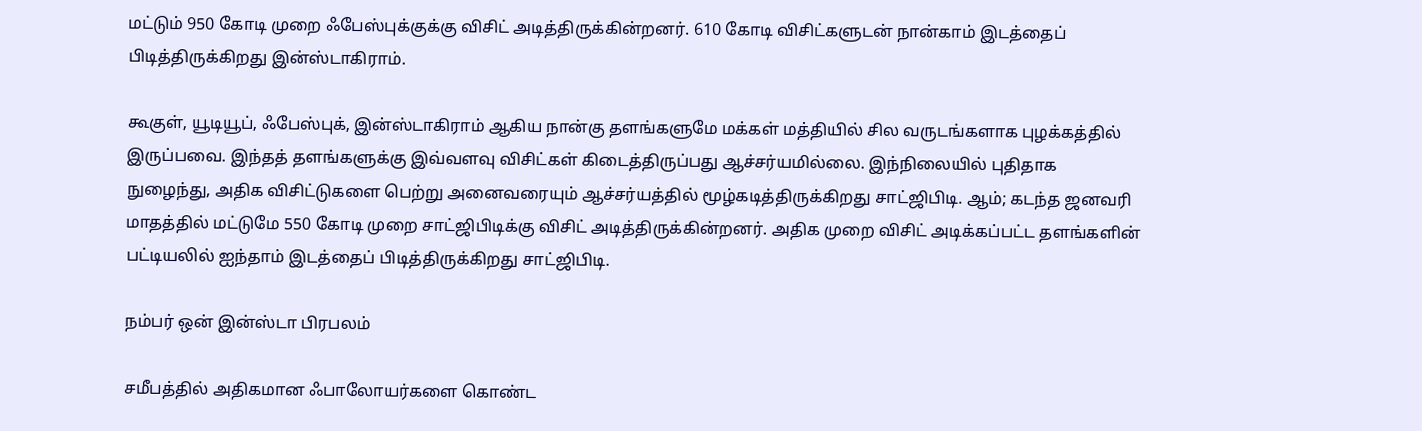மட்டும் 950 கோடி முறை ஃபேஸ்புக்குக்கு விசிட் அடித்திருக்கின்றனர். 610 கோடி விசிட்களுடன் நான்காம் இடத்தைப் பிடித்திருக்கிறது இன்ஸ்டாகிராம்.

கூகுள், யூடியூப், ஃபேஸ்புக், இன்ஸ்டாகிராம் ஆகிய நான்கு தளங்களுமே மக்கள் மத்தியில் சில வருடங்களாக புழக்கத்தில் இருப்பவை. இந்தத் தளங்களுக்கு இவ்வளவு விசிட்கள் கிடைத்திருப்பது ஆச்சர்யமில்லை. இந்நிலையில் புதிதாக நுழைந்து, அதிக விசிட்டுகளை பெற்று அனைவரையும் ஆச்சர்யத்தில் மூழ்கடித்திருக்கிறது சாட்ஜிபிடி. ஆம்; கடந்த ஜனவரி மாதத்தில் மட்டுமே 550 கோடி முறை சாட்ஜிபிடிக்கு விசிட் அடித்திருக்கின்றனர். அதிக முறை விசிட் அடிக்கப்பட்ட தளங்களின் பட்டியலில் ஐந்தாம் இடத்தைப் பிடித்திருக்கிறது சாட்ஜிபிடி.

நம்பர் ஒன் இன்ஸ்டா பிரபலம்

சமீபத்தில் அதிகமான ஃபாலோயர்களை கொண்ட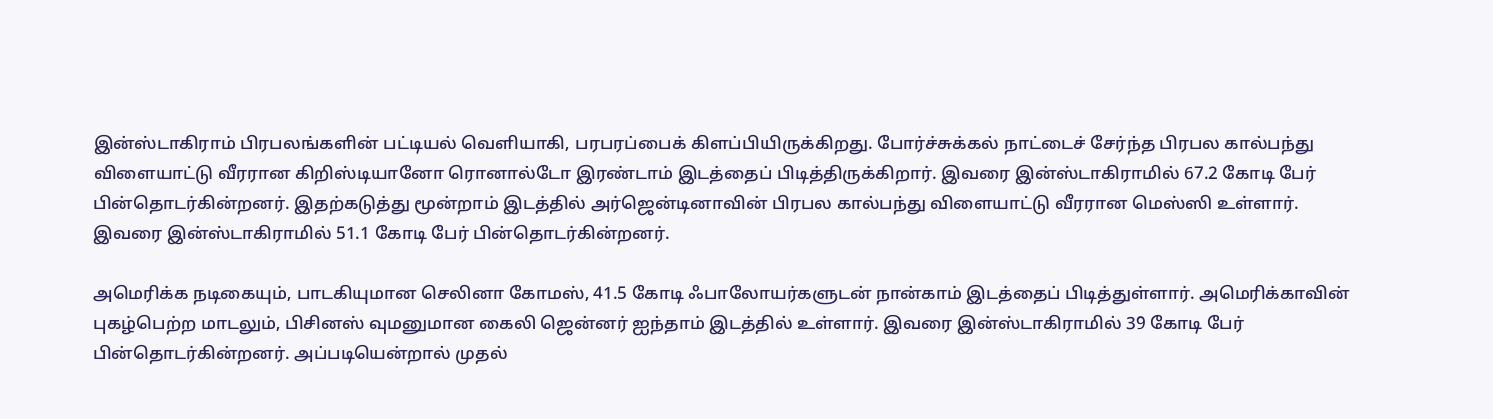இன்ஸ்டாகிராம் பிரபலங்களின் பட்டியல் வெளியாகி, பரபரப்பைக் கிளப்பியிருக்கிறது. போர்ச்சுக்கல் நாட்டைச் சேர்ந்த பிரபல கால்பந்து விளையாட்டு வீரரான கிறிஸ்டியானோ ரொனால்டோ இரண்டாம் இடத்தைப் பிடித்திருக்கிறார். இவரை இன்ஸ்டாகிராமில் 67.2 கோடி பேர் பின்தொடர்கின்றனர். இதற்கடுத்து மூன்றாம் இடத்தில் அர்ஜென்டினாவின் பிரபல கால்பந்து விளையாட்டு வீரரான மெஸ்ஸி உள்ளார். இவரை இன்ஸ்டாகிராமில் 51.1 கோடி பேர் பின்தொடர்கின்றனர்.

அமெரிக்க நடிகையும், பாடகியுமான செலினா கோமஸ், 41.5 கோடி ஃபாலோயர்களுடன் நான்காம் இடத்தைப் பிடித்துள்ளார். அமெரிக்காவின் புகழ்பெற்ற மாடலும், பிசினஸ் வுமனுமான கைலி ஜென்னர் ஐந்தாம் இடத்தில் உள்ளார். இவரை இன்ஸ்டாகிராமில் 39 கோடி பேர் பின்தொடர்கின்றனர். அப்படியென்றால் முதல்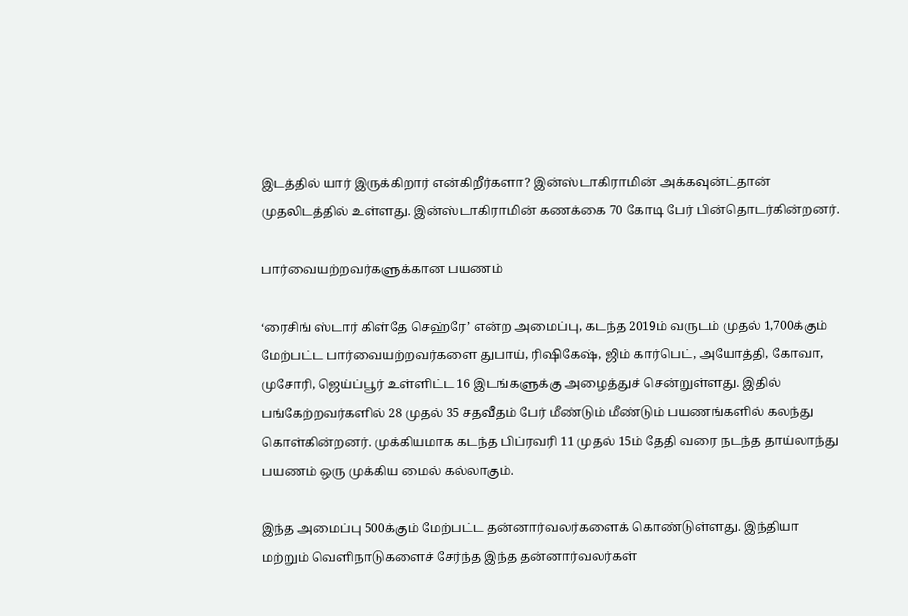இடத்தில் யார் இருக்கிறார் என்கிறீர்களா? இன்ஸ்டாகிராமின் அக்கவுன்ட்தான் முதலிடத்தில் உள்ளது. இன்ஸ்டாகிராமின் கணக்கை 70 கோடி பேர் பின்தொடர்கின்றனர்.

பார்வையற்றவர்களுக்கான பயணம்

‘ரைசிங் ஸ்டார் கிள்தே செஹ்ரே’ என்ற அமைப்பு, கடந்த 2019ம் வருடம் முதல் 1,700க்கும் மேற்பட்ட பார்வையற்றவர்களை துபாய், ரிஷிகேஷ், ஜிம் கார்பெட், அயோத்தி, கோவா, முசோரி, ஜெய்ப்பூர் உள்ளிட்ட 16 இடங்களுக்கு அழைத்துச் சென்றுள்ளது. இதில் பங்கேற்றவர்களில் 28 முதல் 35 சதவீதம் பேர் மீண்டும் மீண்டும் பயணங்களில் கலந்து கொள்கின்றனர். முக்கியமாக கடந்த பிப்ரவரி 11 முதல் 15ம் தேதி வரை நடந்த தாய்லாந்து பயணம் ஒரு முக்கிய மைல் கல்லாகும்.

இந்த அமைப்பு 500க்கும் மேற்பட்ட தன்னார்வலர்களைக் கொண்டுள்ளது. இந்தியா மற்றும் வெளிநாடுகளைச் சேர்ந்த இந்த தன்னார்வலர்கள்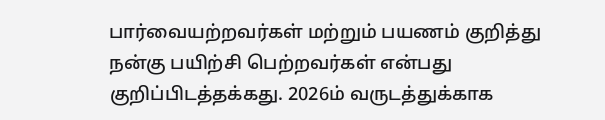பார்வையற்றவர்கள் மற்றும் பயணம் குறித்து நன்கு பயிற்சி பெற்றவர்கள் என்பது குறிப்பிடத்தக்கது. 2026ம் வருடத்துக்காக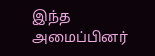இந்த அமைப்பினர்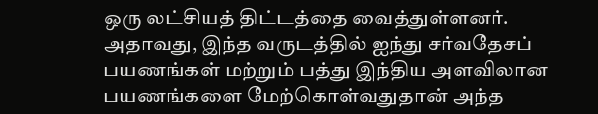ஒரு லட்சியத் திட்டத்தை வைத்துள்ளனர். அதாவது, இந்த வருடத்தில் ஐந்து சர்வதேசப் பயணங்கள் மற்றும் பத்து இந்திய அளவிலான பயணங்களை மேற்கொள்வதுதான் அந்த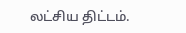லட்சிய திட்டம்.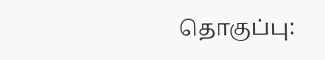தொகுப்பு: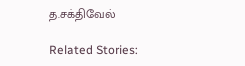த.சக்திவேல்

Related Stories: